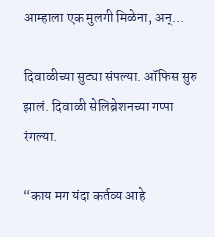आम्हाला एक मुलगी मिळेना, अन्‌…

दिवाळीच्या सुट्या संपल्या. ऑफिस सुरु झालं. दिवाळी सेलिब्रेशनच्या गप्पा रंगल्या.

“काय मग यंदा कर्तव्य आहे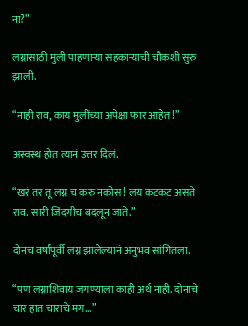ना?”

लग्नासाठी मुली पाहणाऱ्या सहकाऱ्याची चौकशी सुरु झाली.

“नाही राव, काय मुलींच्या अपेक्षा फार आहेत!”

अस्वस्थ होत त्यानं उत्तर दिलं.

“खरं तर तू लग्न च करु नकोस! लय कटकट असते राव. सारी जिंदगीच बदलून जाते.”

दोनच वर्षांपूर्वी लग्न झालेल्यानं अनुभव सांगितला.

“पण लग्नाशिवाय जगण्याला काही अर्थ नाही. दोनाचे चार हात चाराचे मग…”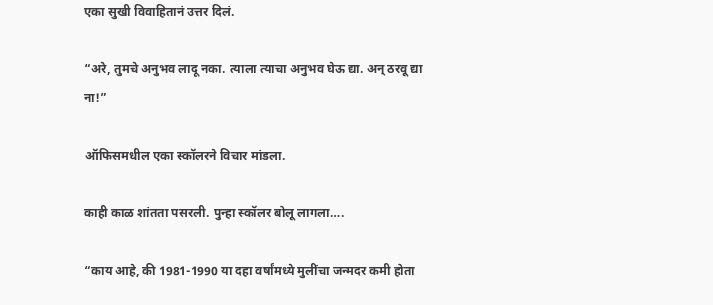एका सुखी विवाहितानं उत्तर दिलं.

“अरे, तुमचे अनुभव लादू नका. त्याला त्याचा अनुभव घेऊ द्या. अन्‌ ठरवू द्या ना!”

ऑफिसमधील एका स्कॉलरने विचार मांडला.

काही काळ शांतता पसरली. पुन्हा स्कॉलर बोलू लागला….

“काय आहे, की 1981-1990 या दहा वर्षांमध्ये मुलींचा जन्मदर कमी होता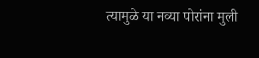त्यामुळे या नव्या पोरांना मुली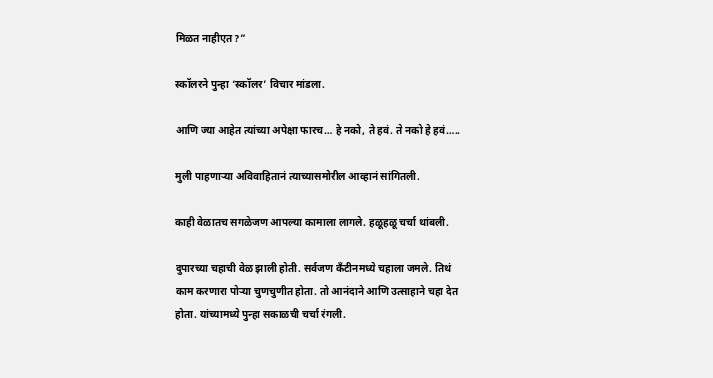मिळत नाहीएत?”

स्कॉलरने पुन्हा ‘स्कॉलर’ विचार मांडला.

आणि ज्या आहेत त्यांच्या अपेक्षा फारच… हे नको, ते हवं. ते नको हे हवं…..

मुली पाहणाऱ्या अविवाहितानं त्याच्यासमोरील आव्हानं सांगितली.

काही वेळातच सगळेजण आपल्या कामाला लागले. हळूहळू चर्चा थांबली.

दुपारच्या चहाची वेळ झाली होती. सर्वजण कॅंटीनमध्ये चहाला जमले. तिथं काम करणारा पोऱ्या चुणचुणीत होता. तो आनंदाने आणि उत्साहाने चहा देत होता. यांच्यामध्ये पुन्हा सकाळची चर्चा रंगली.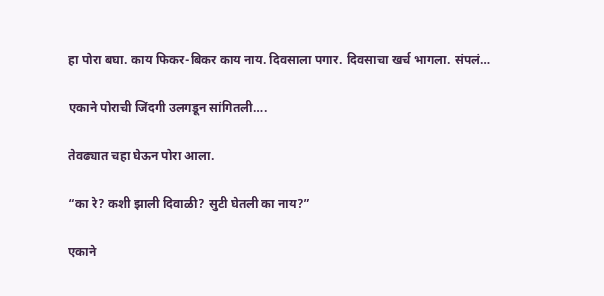हा पोरा बघा. काय फिकर-बिकर काय नाय. दिवसाला पगार. दिवसाचा खर्च भागला. संपलं…

एकाने पोराची जिंदगी उलगडून सांगितली….

तेवढ्यात चहा घेऊन पोरा आला.

“का रे? कशी झाली दिवाळी? सुटी घेतली का नाय?”

एकाने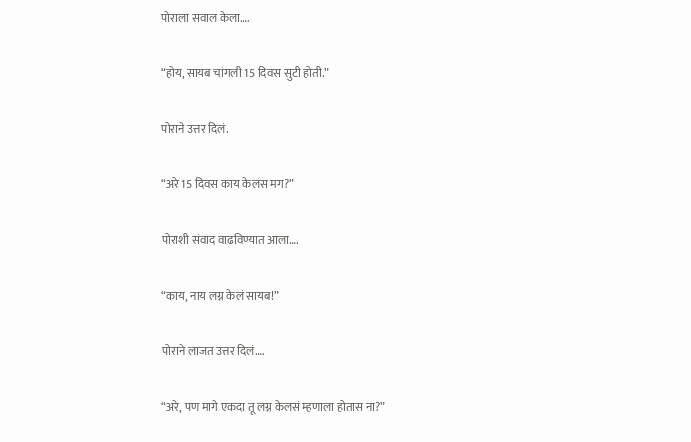पोराला सवाल केला….

“होय, सायब चांगली 15 दिवस सुटी होती.”

पोराने उत्तर दिलं.

“अरे 15 दिवस काय केलंस मग?”

पोराशी संवाद वाढविण्यात आला….

“काय, नाय लग्न केलं सायब!”

पोराने लाजत उत्तर दिलं….

“अरे, पण मागे एकदा तू लग्न केलसं म्हणाला होतास ना?”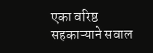एका वरिष्ठ सहकाऱ्याने सवाल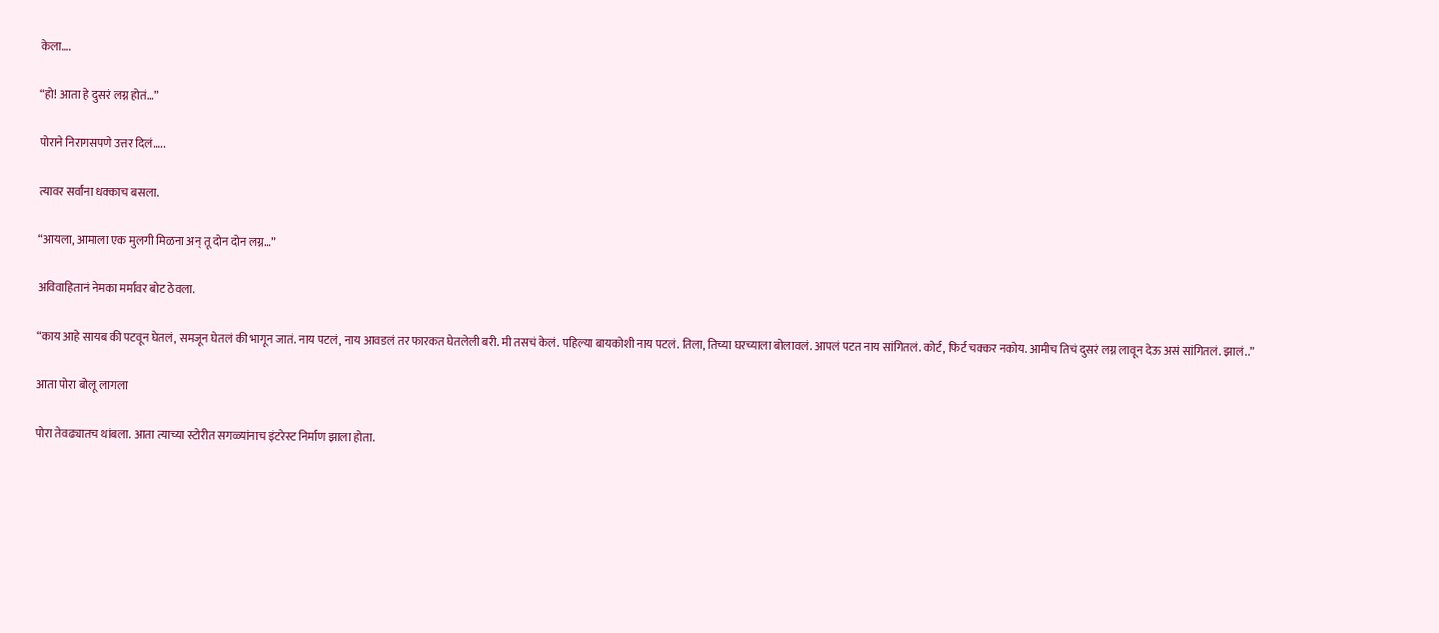केला….

“हो! आता हे दुसरं लग्न होतं…”

पोराने निरागसपणे उत्तर दिलं…..

त्यावर सर्वांना धक्काच बसला.

“आयला, आमाला एक मुलगी मिळना अन्‌ तू दोन दोन लग्न…”

अविवाहितानं नेमका मर्मावर बोट ठेवला.

“काय आहे सायब की पटवून घेतलं, समजून घेतलं की भागून जातं. नाय पटलं, नाय आवडलं तर फारकत घेतलेली बरी. मी तसचं केलं. पहिल्या बायकोशी नाय पटलं. तिला, तिच्या घरच्याला बोलावलं. आपलं पटत नाय सांगितलं. कोर्ट, फिर्ट चक्कर नकोय. आमीच तिचं दुसरं लग्न लावून देऊ असं सांगितलं. झालं..”

आता पोरा बोलू लागला

पोरा तेवढ्यातच थांबला. आता त्याच्या स्टोरीत सगळ्यांनाच इंटरेस्ट निर्माण झाला होता.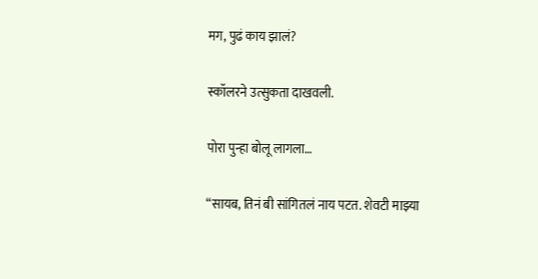मग, पुढं काय झालं?

स्कॉलरने उत्सुकता दाखवली.

पोरा पुन्हा बोलू लागला…

“सायब, तिनं बी सांगितलं नाय पटत. शेवटी माझ्या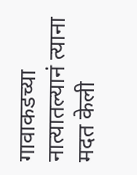गावाकडच्या नात्यातल्यानं त्याना मदत केली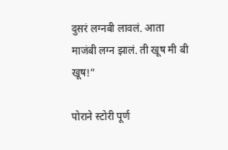दुसरं लग्नबी लावलं. आता माजंबी लग्न झालं. ती खूष मी बी खूष!”

पोराने स्टोरी पूर्ण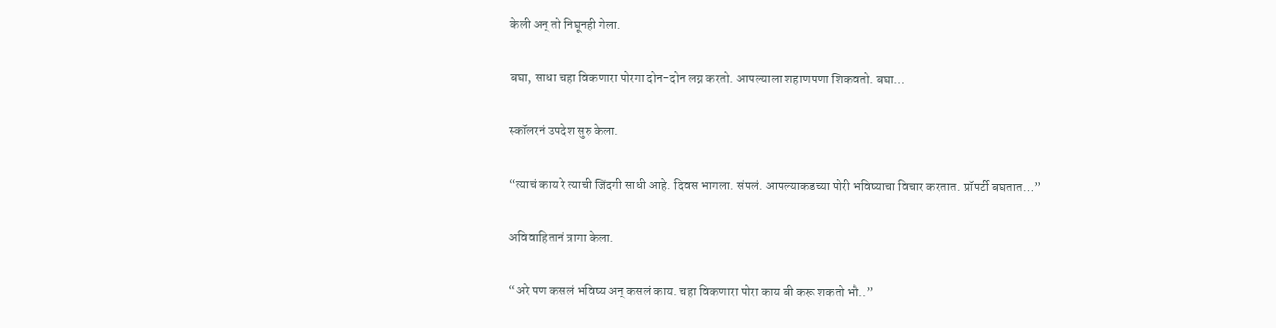केली अन्‌ तो निघूनही गेला.

बघा, साधा चहा विकणारा पोरगा दोन-दोन लग्न करतो. आपल्याला शहाणपणा शिकवतो. बघा…

स्कॉलरनं उपदेश सुरु केला.

“त्याचं काय रे त्याची जिंदगी साधी आहे. दिवस भागला. संपलं. आपल्याकडच्या पोरी भविष्याचा विचार करतात. प्रॉपर्टी बघतात…”

अविवाहितानं त्रागा केला.

“अरे पण कसलं भविष्य अन्‌ कसलं काय. चहा विकणारा पोरा काय बी करू शकतो भौ..”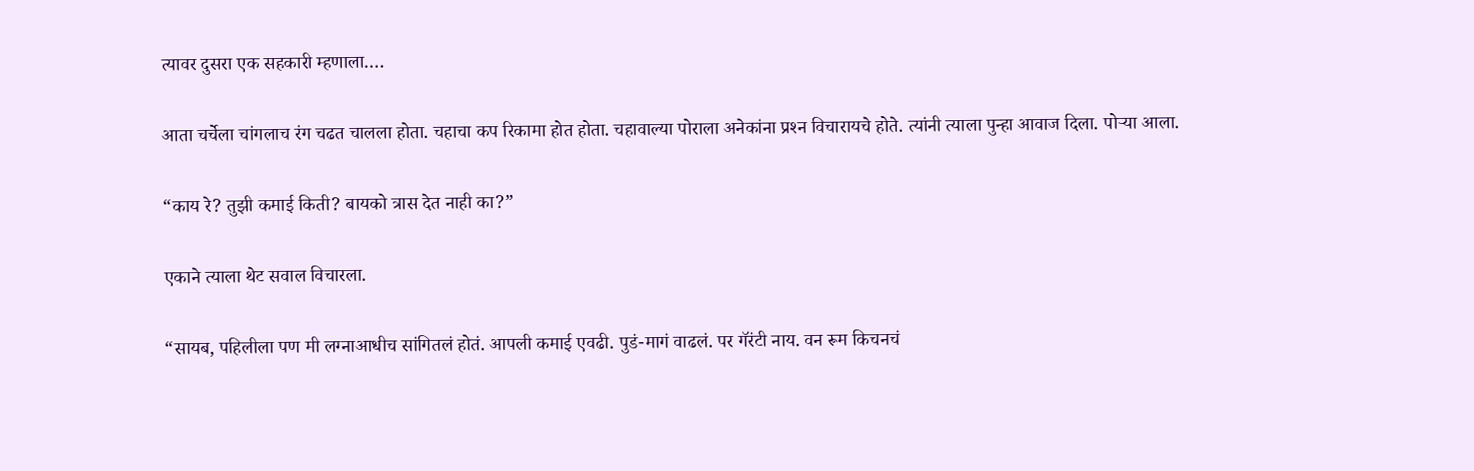त्यावर दुसरा एक सहकारी म्हणाला….

आता चर्चेला चांगलाच रंग चढत चालला होता. चहाचा कप रिकामा होत होता. चहावाल्या पोराला अनेकांना प्रश्‍न विचारायचे होते. त्यांनी त्याला पुन्हा आवाज दिला. पोऱ्या आला.

“काय रे? तुझी कमाई किती? बायको त्रास देत नाही का?”

एकाने त्याला थेट सवाल विचारला.

“सायब, पहिलीला पण मी लग्नाआधीच सांगितलं होतं. आपली कमाई एवढी. पुडं-मागं वाढलं. पर गॅरंटी नाय. वन रूम किचनचं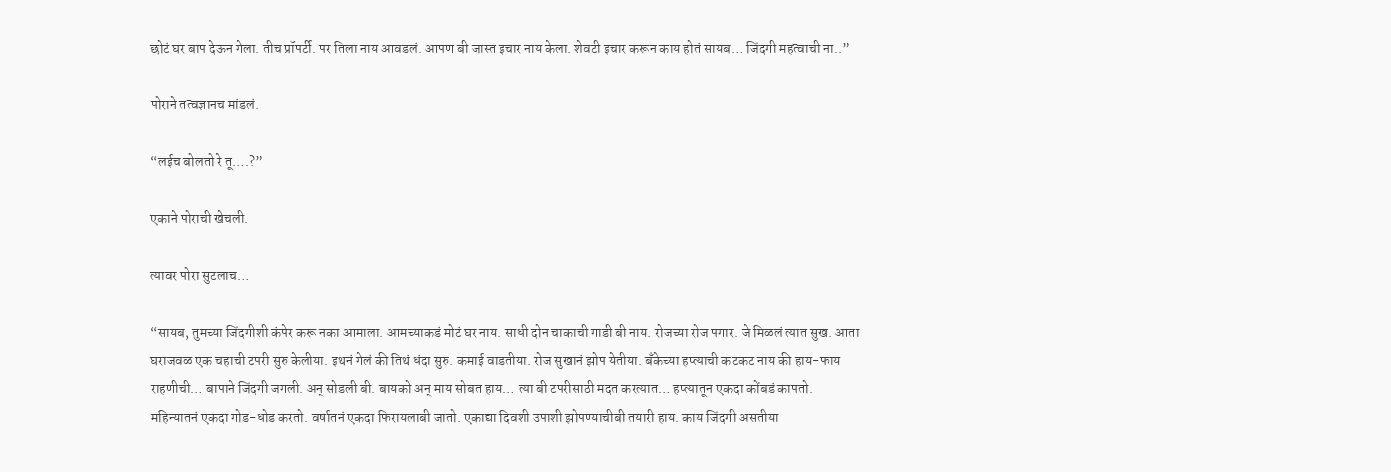छोटं घर बाप देऊन गेला. तीच प्रॉपर्टी. पर तिला नाय आवडलं. आपण बी जास्त इचार नाय केला. शेवटी इचार करून काय होतं सायब… जिंदगी महत्वाची ना..”

पोराने तत्वज्ञानच मांडलं.

“लईच बोलतो रे तू….?”

एकाने पोराची खेचली.

त्यावर पोरा सुटलाच…

“सायब, तुमच्या जिंदगीशी कंपेर करू नका आमाला. आमच्याकडं मोटं घर नाय. साधी दोन चाकाची गाडी बी नाय. रोजच्या रोज पगार. जे मिळलं त्यात सुख. आता घराजवळ एक चहाची टपरी सुरु केलीया. इथनं गेलं की तिथं धंदा सुरु. कमाई वाडतीया. रोज सुखानं झोप येतीया. बॅंकेच्या हप्त्याची कटकट नाय की हाय-फाय राहणीची… बापाने जिंदगी जगली. अन्‌ सोडली बी. बायको अन्‌ माय सोबत हाय… त्या बी टपरीसाठी मदत करत्यात… हप्त्यातून एकदा कोंबडं कापतो. महिन्यातनं एकदा गोड-धोड करतो. वर्षातनं एकदा फिरायलाबी जातो. एकाद्या दिवशी उपाशी झोपण्याचीबी तयारी हाय. काय जिंदगी असतीया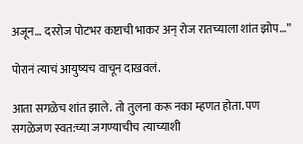अजून… दररोज पोटभर कष्टाची भाकर अन्‌ रोज रातच्याला शांत झोप…”

पोरानं त्याचं आयुष्यच वाचून दाखवलं.

आता सगळेच शांत झाले. तो तुलना करू नका म्हणत होता. पण सगळेजण स्वत:च्या जगण्याचीच त्याच्याशी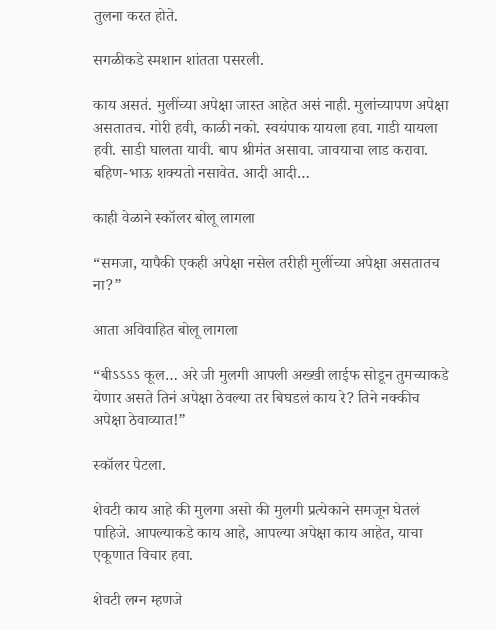तुलना करत होते.

सगळीकडे स्मशान शांतता पसरली.

काय असतं. मुलींच्या अपेक्षा जास्त आहेत असं नाही. मुलांच्यापण अपेक्षा असतातच. गोरी हवी, काळी नको. स्वयंपाक यायला हवा. गाडी यायला हवी. साडी घालता यावी. बाप श्रीमंत असावा. जावयाचा लाड करावा. बहिण-भाऊ शक्‍यतो नसावेत. आदी आदी…

काही वेळाने स्कॉलर बोलू लागला

“समजा, यापैकी एकही अपेक्षा नसेल तरीही मुलींच्या अपेक्षा असतातच ना?”

आता अविवाहित बोलू लागला

“बीऽऽऽऽ कूल… अरे जी मुलगी आपली अख्खी लाईफ सोडून तुमच्याकडे येणार असते तिनं अपेक्षा ठेवल्या तर बिघडलं काय रे? तिने नक्कीच अपेक्षा ठेवाव्यात!”

स्कॉलर पेटला.

शेवटी काय आहे की मुलगा असो की मुलगी प्रत्येकाने समजून घेतलं पाहिजे. आपल्याकडे काय आहे, आपल्या अपेक्षा काय आहेत, याचा एकूणात विचार हवा.

शेवटी लग्न म्हणजे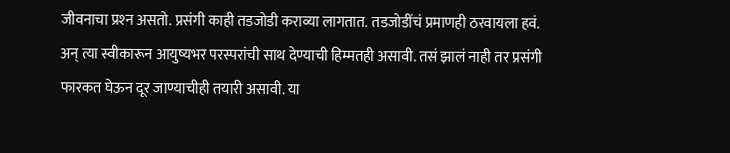जीवनाचा प्रश्‍न असतो. प्रसंगी काही तडजोडी कराव्या लागतात. तडजोडींचं प्रमाणही ठरवायला हवं. अन्‌ त्या स्वीकारून आयुष्यभर परस्परांची साथ देण्याची हिम्मतही असावी. तसं झालं नाही तर प्रसंगी फारकत घेऊन दूर जाण्याचीही तयारी असावी. या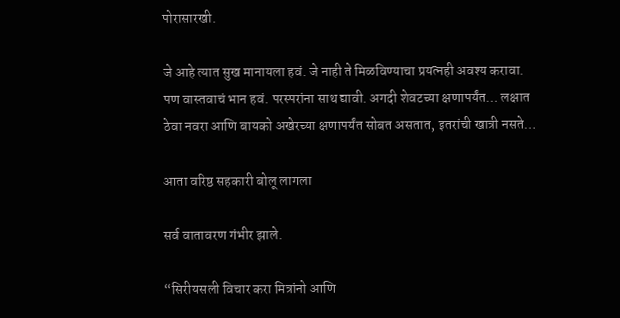पोरासारखी.

जे आहे त्यात सुख मानायला हवं. जे नाही ते मिळविण्याचा प्रयत्नही अवश्‍य करावा. पण वास्तवाचं भान हवं. परस्परांना साथ द्यावी. अगदी शेवटच्या क्षणापर्यंत… लक्षात ठेवा नवरा आणि बायको अखेरच्या क्षणापर्यंत सोबत असतात, इतरांची खात्री नसते…

आता वरिष्ठ सहकारी बोलू लागला

सर्व वातावरण गंभीर झाले.

“सिरीयसली विचार करा मित्रांनो आणि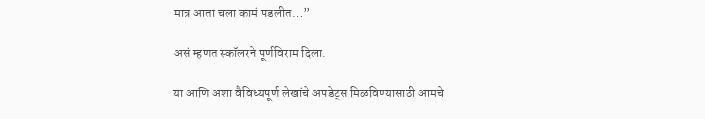मात्र आता चला कामं पडलीत…”

असं म्हणत स्कॉलरने पूर्णविराम दिला.

या आणि अशा वैविध्यपूर्ण लेखांचे अपडेट्स मिळविण्यासाठी आमचे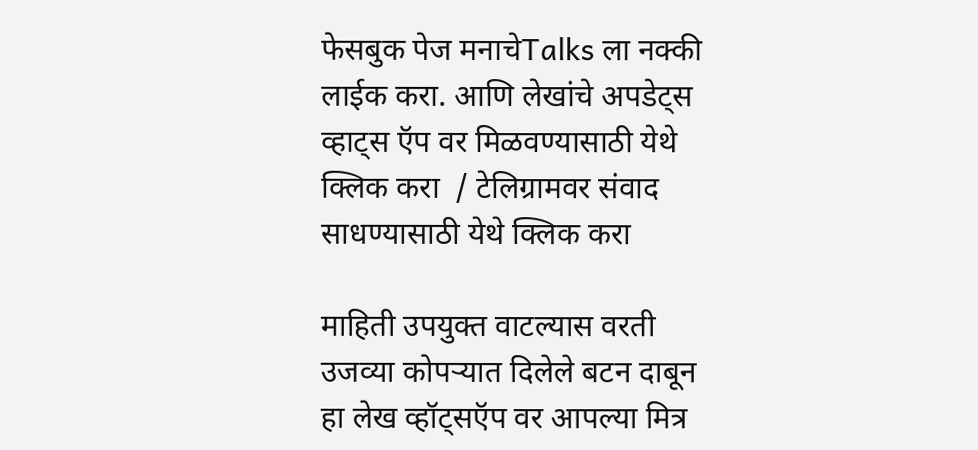फेसबुक पेज मनाचेTalks ला नक्की लाईक करा. आणि लेखांचे अपडेट्स व्हाट्स ऍप वर मिळवण्यासाठी येथे क्लिक करा  / टेलिग्रामवर संवाद साधण्यासाठी येथे क्लिक करा

माहिती उपयुक्त वाटल्यास वरती उजव्या कोपऱ्यात दिलेले बटन दाबून हा लेख व्हॉट्सऍप वर आपल्या मित्र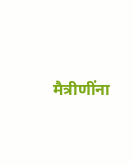मैत्रीणींना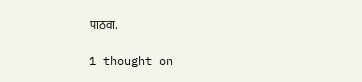पाठवा.

1 thought on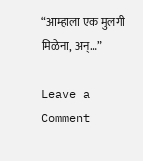“आम्हाला एक मुलगी मिळेना, अन्‌…”

Leave a Comment